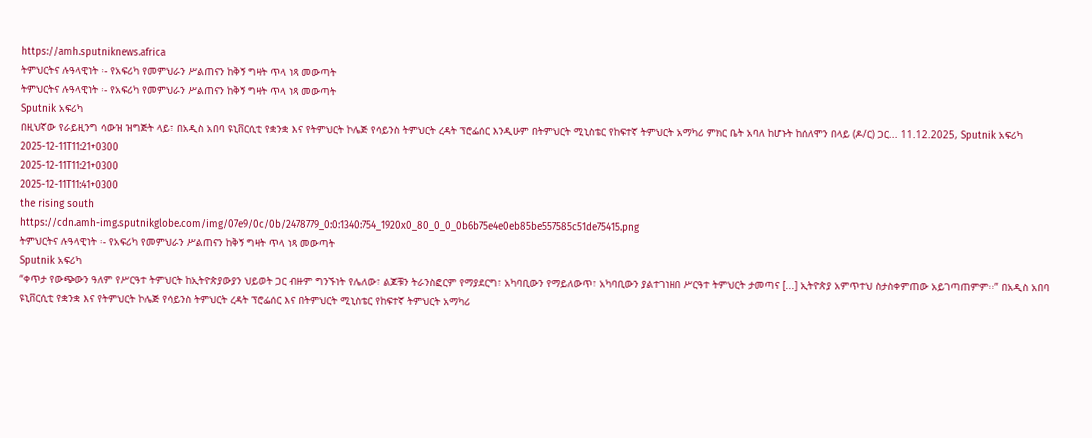https://amh.sputniknews.africa
ትምህርትና ሉዓላዊነት ፡- የአፍሪካ የመምህራን ሥልጠናን ከቅኝ ግዛት ጥላ ነጻ መውጣት
ትምህርትና ሉዓላዊነት ፡- የአፍሪካ የመምህራን ሥልጠናን ከቅኝ ግዛት ጥላ ነጻ መውጣት
Sputnik አፍሪካ
በዚህኛው የራይዚንግ ሳውዝ ዝግጅት ላይ፣ በአዲስ አበባ ዩኒቨርሲቲ የቋንቋ እና የትምህርት ኮሌጅ የሳይንስ ትምህርት ረዳት ፕሮፌሰር እንዲሁም በትምህርት ሚኒስቴር የከፍተኛ ትምህርት አማካሪ ምክር ቤት አባለ ከሆኑት ከሰለሞን በላይ (ዶ/ር) ጋር... 11.12.2025, Sputnik አፍሪካ
2025-12-11T11:21+0300
2025-12-11T11:21+0300
2025-12-11T11:41+0300
the rising south
https://cdn.amh-img.sputnikglobe.com/img/07e9/0c/0b/2478779_0:0:1340:754_1920x0_80_0_0_0b6b75e4e0eb85be557585c51de75415.png
ትምህርትና ሉዓላዊነት ፡- የአፍሪካ የመምህራን ሥልጠናን ከቅኝ ግዛት ጥላ ነጻ መውጣት
Sputnik አፍሪካ
“ቀጥታ የውጭውን ዓለም የሥርዓተ ትምህርት ከኢትዮጵያውያን ህይወት ጋር ብዙም ግንኙነት የሌለው፣ ልጆቹን ትራንስፎርም የማያደርግ፣ አካባቢውን የማይለውጥ፣ አካባቢውን ያልተገነዘበ ሥርዓተ ትምህርት ታመጣና [...] ኢትዮጵያ አምጥተህ ስታስቀምጠው አይገጣጠምም፡፡” በአዲስ አበባ ዩኒቨርሲቲ የቋንቋ እና የትምህርት ኮሌጅ የሳይንስ ትምህርት ረዳት ፕሮፌሰር እና በትምህርት ሚኒስቴር የከፍተኛ ትምህርት አማካሪ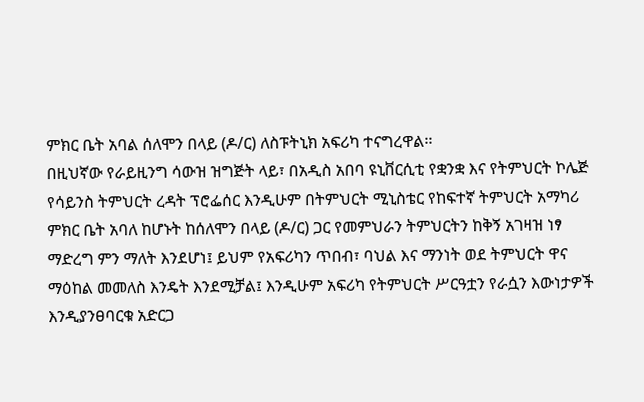ምክር ቤት አባል ሰለሞን በላይ (ዶ/ር) ለስፑትኒክ አፍሪካ ተናግረዋል፡፡
በዚህኛው የራይዚንግ ሳውዝ ዝግጅት ላይ፣ በአዲስ አበባ ዩኒቨርሲቲ የቋንቋ እና የትምህርት ኮሌጅ የሳይንስ ትምህርት ረዳት ፕሮፌሰር እንዲሁም በትምህርት ሚኒስቴር የከፍተኛ ትምህርት አማካሪ ምክር ቤት አባለ ከሆኑት ከሰለሞን በላይ (ዶ/ር) ጋር የመምህራን ትምህርትን ከቅኝ አገዛዝ ነፃ ማድረግ ምን ማለት እንደሆነ፤ ይህም የአፍሪካን ጥበብ፣ ባህል እና ማንነት ወደ ትምህርት ዋና ማዕከል መመለስ እንዴት እንደሚቻል፤ እንዲሁም አፍሪካ የትምህርት ሥርዓቷን የራሷን እውነታዎች እንዲያንፀባርቁ አድርጋ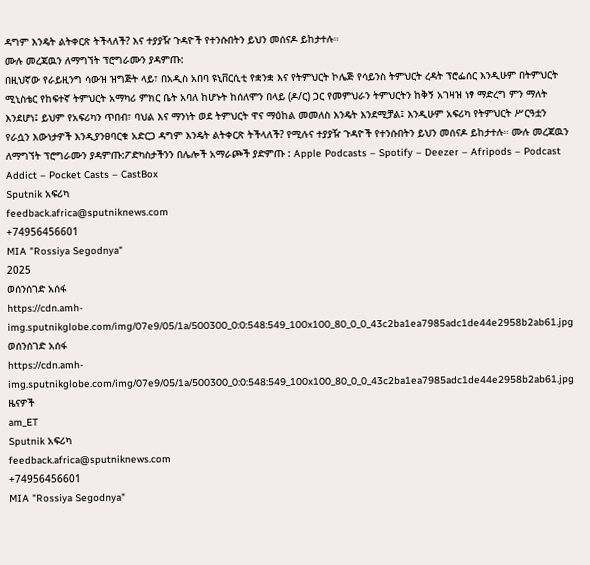ዳግም እንዴት ልትቀርጽ ትችላለች? እና ተያያዥ ጉዳዮች የተንሱበትን ይህን መሰናዶ ይከታተሉ።
ሙሉ መረጃዉን ለማግኘት ፕሮግራሙን ያዳምጡ:
በዚህኛው የራይዚንግ ሳውዝ ዝግጅት ላይ፣ በአዲስ አበባ ዩኒቨርሲቲ የቋንቋ እና የትምህርት ኮሌጅ የሳይንስ ትምህርት ረዳት ፕሮፌሰር እንዲሁም በትምህርት ሚኒስቴር የከፍተኛ ትምህርት አማካሪ ምክር ቤት አባለ ከሆኑት ከሰለሞን በላይ (ዶ/ር) ጋር የመምህራን ትምህርትን ከቅኝ አገዛዝ ነፃ ማድረግ ምን ማለት እንደሆነ፤ ይህም የአፍሪካን ጥበብ፣ ባህል እና ማንነት ወደ ትምህርት ዋና ማዕከል መመለስ እንዴት እንደሚቻል፤ እንዲሁም አፍሪካ የትምህርት ሥርዓቷን የራሷን እውነታዎች እንዲያንፀባርቁ አድርጋ ዳግም እንዴት ልትቀርጽ ትችላለች? የሚሉና ተያያዥ ጉዳዮች የተንሱበትን ይህን መሰናዶ ይከታተሉ። ሙሉ መረጃዉን ለማግኘት ፕሮግራሙን ያዳምጡ:ፖድካስታችንን በሌሎች አማራጮች ያድምጡ : Apple Podcasts – Spotify – Deezer – Afripods – Podcast Addict – Pocket Casts – CastBox
Sputnik አፍሪካ
feedback.africa@sputniknews.com
+74956456601
MIA "Rossiya Segodnya"
2025
ወሰንሰገድ አሰፋ
https://cdn.amh-img.sputnikglobe.com/img/07e9/05/1a/500300_0:0:548:549_100x100_80_0_0_43c2ba1ea7985adc1de44e2958b2ab61.jpg
ወሰንሰገድ አሰፋ
https://cdn.amh-img.sputnikglobe.com/img/07e9/05/1a/500300_0:0:548:549_100x100_80_0_0_43c2ba1ea7985adc1de44e2958b2ab61.jpg
ዜናዎች
am_ET
Sputnik አፍሪካ
feedback.africa@sputniknews.com
+74956456601
MIA "Rossiya Segodnya"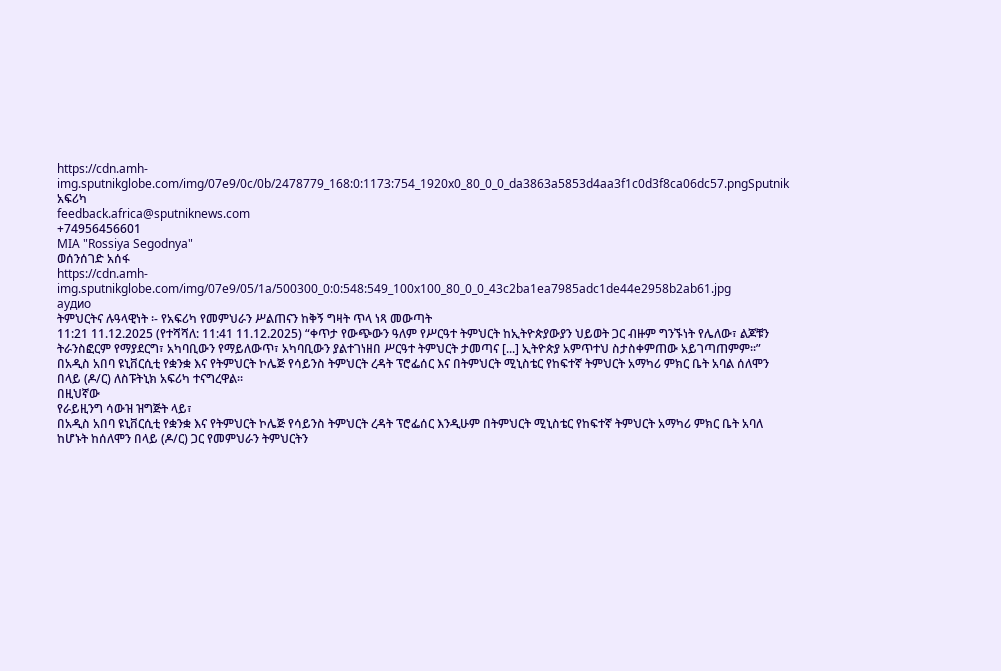https://cdn.amh-img.sputnikglobe.com/img/07e9/0c/0b/2478779_168:0:1173:754_1920x0_80_0_0_da3863a5853d4aa3f1c0d3f8ca06dc57.pngSputnik አፍሪካ
feedback.africa@sputniknews.com
+74956456601
MIA "Rossiya Segodnya"
ወሰንሰገድ አሰፋ
https://cdn.amh-img.sputnikglobe.com/img/07e9/05/1a/500300_0:0:548:549_100x100_80_0_0_43c2ba1ea7985adc1de44e2958b2ab61.jpg
аудио
ትምህርትና ሉዓላዊነት ፡- የአፍሪካ የመምህራን ሥልጠናን ከቅኝ ግዛት ጥላ ነጻ መውጣት
11:21 11.12.2025 (የተሻሻለ: 11:41 11.12.2025) “ቀጥታ የውጭውን ዓለም የሥርዓተ ትምህርት ከኢትዮጵያውያን ህይወት ጋር ብዙም ግንኙነት የሌለው፣ ልጆቹን ትራንስፎርም የማያደርግ፣ አካባቢውን የማይለውጥ፣ አካባቢውን ያልተገነዘበ ሥርዓተ ትምህርት ታመጣና [...] ኢትዮጵያ አምጥተህ ስታስቀምጠው አይገጣጠምም፡፡” በአዲስ አበባ ዩኒቨርሲቲ የቋንቋ እና የትምህርት ኮሌጅ የሳይንስ ትምህርት ረዳት ፕሮፌሰር እና በትምህርት ሚኒስቴር የከፍተኛ ትምህርት አማካሪ ምክር ቤት አባል ሰለሞን በላይ (ዶ/ር) ለስፑትኒክ አፍሪካ ተናግረዋል፡፡
በዚህኛው
የራይዚንግ ሳውዝ ዝግጅት ላይ፣
በአዲስ አበባ ዩኒቨርሲቲ የቋንቋ እና የትምህርት ኮሌጅ የሳይንስ ትምህርት ረዳት ፕሮፌሰር እንዲሁም በትምህርት ሚኒስቴር የከፍተኛ ትምህርት አማካሪ ምክር ቤት አባለ ከሆኑት ከሰለሞን በላይ (ዶ/ር) ጋር የመምህራን ትምህርትን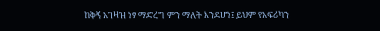ከቅኝ አገዛዝ ነፃ ማድረግ ምን ማለት እንደሆነ፤ ይህም የአፍሪካን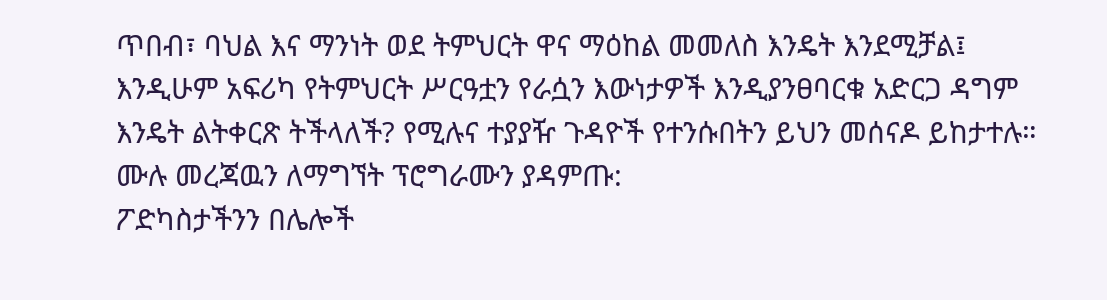ጥበብ፣ ባህል እና ማንነት ወደ ትምህርት ዋና ማዕከል መመለስ እንዴት እንደሚቻል፤ እንዲሁም አፍሪካ የትምህርት ሥርዓቷን የራሷን እውነታዎች እንዲያንፀባርቁ አድርጋ ዳግም እንዴት ልትቀርጽ ትችላለች? የሚሉና ተያያዥ ጉዳዮች የተንሱበትን ይህን መሰናዶ ይከታተሉ።
ሙሉ መረጃዉን ለማግኘት ፕሮግራሙን ያዳምጡ:
ፖድካስታችንን በሌሎች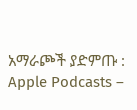አማራጮች ያድምጡ : Apple Podcasts –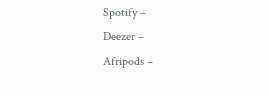Spotify –
Deezer –
Afripods –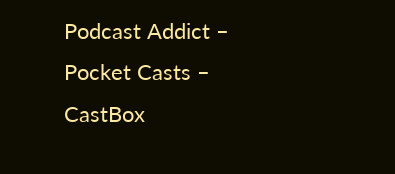Podcast Addict –
Pocket Casts –
CastBox